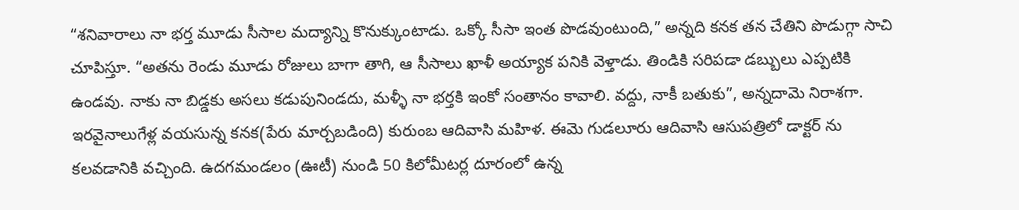“శనివారాలు నా భర్త మూడు సీసాల మద్యాన్ని కొనుక్కుంటాడు. ఒక్కో సీసా ఇంత పొడవుంటుంది,” అన్నది కనక తన చేతిని పొడుగ్గా సాచి చూపిస్తూ. “అతను రెండు మూడు రోజులు బాగా తాగి, ఆ సీసాలు ఖాళీ అయ్యాక పనికి వెళ్తాడు. తిండికి సరిపడా డబ్బులు ఎప్పటికి ఉండవు. నాకు నా బిడ్డకు అసలు కడుపునిండదు, మళ్ళీ నా భర్తకి ఇంకో సంతానం కావాలి. వద్దు, నాకీ బతుకు”, అన్నదామె నిరాశగా.
ఇరవైనాలుగేళ్ల వయసున్న కనక(పేరు మార్చబడింది) కురుంబ ఆదివాసి మహిళ. ఈమె గుడలూరు ఆదివాసి ఆసుపత్రిలో డాక్టర్ ను కలవడానికి వచ్చింది. ఉదగమండలం (ఊటీ) నుండి 50 కిలోమీటర్ల దూరంలో ఉన్న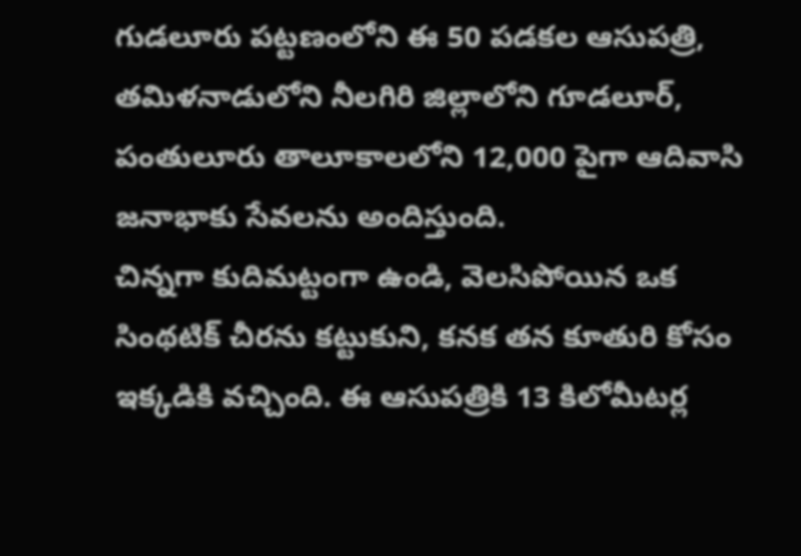గుడలూరు పట్టణంలోని ఈ 50 పడకల ఆసుపత్రి, తమిళనాడులోని నీలగిరి జిల్లాలోని గూడలూర్, పంతులూరు తాలూకాలలోని 12,000 పైగా ఆదివాసి జనాభాకు సేవలను అందిస్తుంది.
చిన్నగా కుదిమట్టంగా ఉండి, వెలసిపోయిన ఒక సింథటిక్ చీరను కట్టుకుని, కనక తన కూతురి కోసం ఇక్కడికి వచ్చింది. ఈ ఆసుపత్రికి 13 కిలోమీటర్ల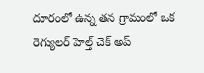దూరంలో ఉన్న తన గ్రామంలో ఒక రెగ్యులర్ హెల్త్ చెక్ అప్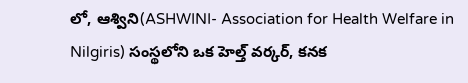లో, ఆశ్విని(ASHWINI- Association for Health Welfare in Nilgiris) సంస్థలోని ఒక హెల్త్ వర్కర్, కనక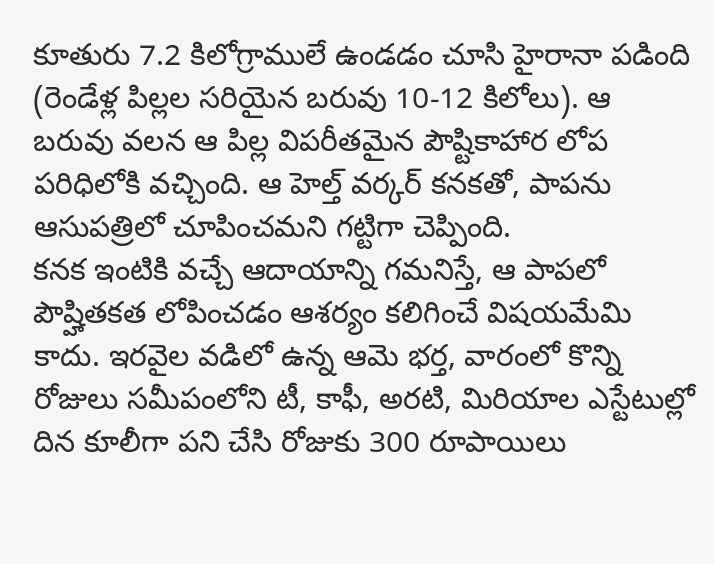కూతురు 7.2 కిలోగ్రాములే ఉండడం చూసి హైరానా పడింది (రెండేళ్ల పిల్లల సరియైన బరువు 10-12 కిలోలు). ఆ బరువు వలన ఆ పిల్ల విపరీతమైన పౌష్టికాహార లోప పరిధిలోకి వచ్చింది. ఆ హెల్త్ వర్కర్ కనకతో, పాపను ఆసుపత్రిలో చూపించమని గట్టిగా చెప్పింది.
కనక ఇంటికి వచ్చే ఆదాయాన్ని గమనిస్తే, ఆ పాపలో పౌష్హితకత లోపించడం ఆశర్యం కలిగించే విషయమేమి కాదు. ఇరవైల వడిలో ఉన్న ఆమె భర్త, వారంలో కొన్ని రోజులు సమీపంలోని టీ, కాఫీ, అరటి, మిరియాల ఎస్టేటుల్లో దిన కూలీగా పని చేసి రోజుకు 300 రూపాయిలు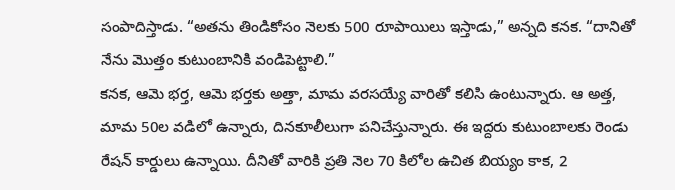సంపాదిస్తాడు. “అతను తిండికోసం నెలకు 500 రూపాయిలు ఇస్తాడు,” అన్నది కనక. “దానితో నేను మొత్తం కుటుంబానికి వండిపెట్టాలి.”
కనక, ఆమె భర్త, ఆమె భర్తకు అత్తా, మామ వరసయ్యే వారితో కలిసి ఉంటున్నారు. ఆ అత్త, మామ 50ల వడిలో ఉన్నారు, దినకూలీలుగా పనిచేస్తున్నారు. ఈ ఇద్దరు కుటుంబాలకు రెండు రేషన్ కార్డులు ఉన్నాయి. దీనితో వారికి ప్రతి నెల 70 కిలోల ఉచిత బియ్యం కాక, 2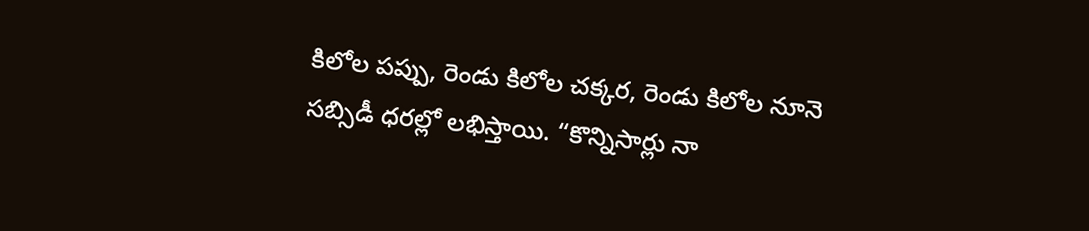కిలోల పప్పు, రెండు కిలోల చక్కర, రెండు కిలోల నూనె సబ్సిడీ ధరల్లో లభిస్తాయి. “కొన్నిసార్లు నా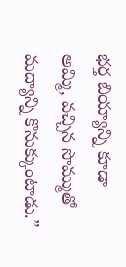భర్త బియ్యాన్ని కూడా అమ్మి, వచ్చిన సొమ్ముతో మద్యాన్ని కొనుక్కుంటాడు.”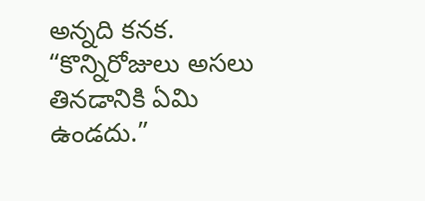అన్నది కనక. “కొన్నిరోజులు అసలు తినడానికి ఏమి ఉండదు.”